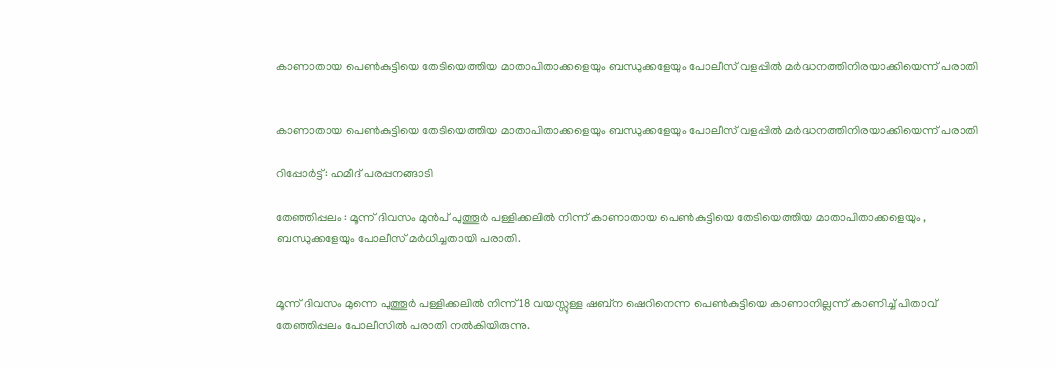കാണാതായ പെൺകുട്ടിയെ തേടിയെത്തിയ മാതാപിതാക്കളെയും ബന്ധുക്കളേയും പോലീസ് വളപ്പിൽ മർദ്ധനത്തിനിരയാക്കിയെന്ന് പരാതി


കാണാതായ പെൺകുട്ടിയെ തേടിയെത്തിയ മാതാപിതാക്കളെയും ബന്ധുക്കളേയും പോലീസ് വളപ്പിൽ മർദ്ധനത്തിനിരയാക്കിയെന്ന് പരാതി

റിപ്പോർട്ട്: ഹമീദ് പരപ്പനങ്ങാടി

തേഞ്ഞിപ്പലം : മൂന്ന് ദിവസം മുൻപ് പുത്തൂർ പള്ളിക്കലിൽ നിന്ന് കാണാതായ പെൺകുട്ടിയെ തേടിയെത്തിയ മാതാപിതാക്കളെയും , ബന്ധുക്കളേയും പോലീസ് മർധിച്ചതായി പരാതി.


മൂന്ന് ദിവസം മുന്നെ പുത്തൂർ പള്ളിക്കലിൽ നിന്ന് 18 വയസ്സുള്ള ഷബ്ന ഷെറിനെന്ന പെൺകുട്ടിയെ കാണാനില്ലന്ന് കാണിച്ച് പിതാവ് തേഞ്ഞിപ്പലം പോലീസിൽ പരാതി നൽകിയിരുന്നു.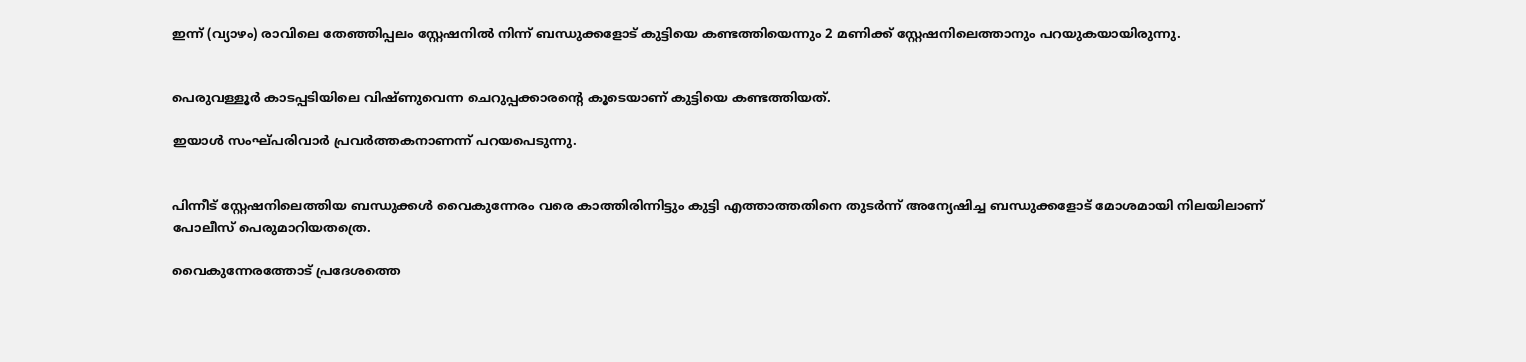ഇന്ന് (വ്യാഴം) രാവിലെ തേഞ്ഞിപ്പലം സ്റ്റേഷനിൽ നിന്ന് ബന്ധുക്കളോട് കുട്ടിയെ കണ്ടത്തിയെന്നും 2 മണിക്ക് സ്റ്റേഷനിലെത്താനും പറയുകയായിരുന്നു.


പെരുവള്ളൂർ കാടപ്പടിയിലെ വിഷ്ണുവെന്ന ചെറുപ്പക്കാരന്റെ കൂടെയാണ് കുട്ടിയെ കണ്ടത്തിയത്.

ഇയാൾ സംഘ്പരിവാർ പ്രവർത്തകനാണന്ന് പറയപെടുന്നു.


പിന്നീട് സ്റ്റേഷനിലെത്തിയ ബന്ധുക്കൾ വൈകുന്നേരം വരെ കാത്തിരിന്നിട്ടും കുട്ടി എത്താത്തതിനെ തുടർന്ന് അന്യേഷിച്ച ബന്ധുക്കളോട് മോശമായി നിലയിലാണ് പോലീസ് പെരുമാറിയതത്രെ.

വൈകുന്നേരത്തോട് പ്രദേശത്തെ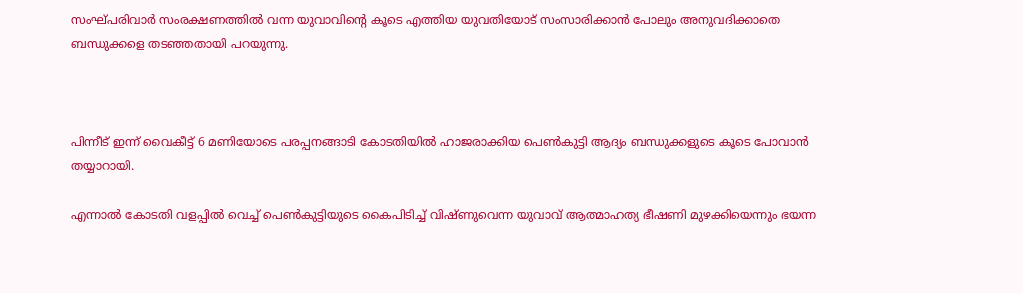സംഘ്പരിവാർ സംരക്ഷണത്തിൽ വന്ന യുവാവിന്റെ കൂടെ എത്തിയ യുവതിയോട് സംസാരിക്കാൻ പോലും അനുവദിക്കാതെ ബന്ധുക്കളെ തടഞ്ഞതായി പറയുന്നു.



പിന്നീട് ഇന്ന് വൈകീട്ട് 6 മണിയോടെ പരപ്പനങ്ങാടി കോടതിയിൽ ഹാജരാക്കിയ പെൺകുട്ടി ആദ്യം ബന്ധുക്കളുടെ കൂടെ പോവാൻ തയ്യാറായി.

എന്നാൽ കോടതി വളപ്പിൽ വെച്ച് പെൺകുട്ടിയുടെ കൈപിടിച്ച് വിഷ്ണുവെന്ന യുവാവ് ആത്മാഹത്യ ഭീഷണി മുഴക്കിയെന്നും ഭയന്ന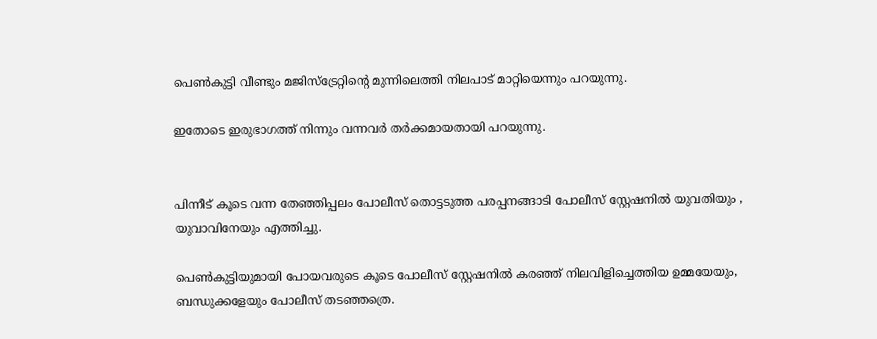പെൺകുട്ടി വീണ്ടും മജിസ്ട്രേറ്റിന്റെ മുന്നിലെത്തി നിലപാട് മാറ്റിയെന്നും പറയുന്നു.

ഇതോടെ ഇരുഭാഗത്ത് നിന്നും വന്നവർ തർക്കമായതായി പറയുന്നു.


പിന്നീട് കൂടെ വന്ന തേഞ്ഞിപ്പലം പോലീസ് തൊട്ടടുത്ത പരപ്പനങ്ങാടി പോലീസ് സ്റ്റേഷനിൽ യുവതിയും , യുവാവിനേയും എത്തിച്ചു.

പെൺകുട്ടിയുമായി പോയവരുടെ കൂടെ പോലീസ് സ്റ്റേഷനിൽ കരഞ്ഞ് നിലവിളിച്ചെത്തിയ ഉമ്മയേയും, ബന്ധുക്കളേയും പോലീസ് തടഞ്ഞത്രെ.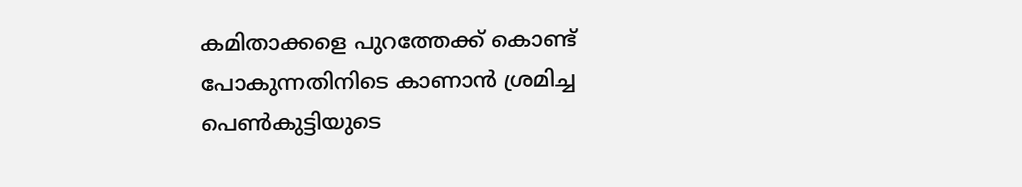കമിതാക്കളെ പുറത്തേക്ക് കൊണ്ട് പോകുന്നതിനിടെ കാണാൻ ശ്രമിച്ച പെൺകുട്ടിയുടെ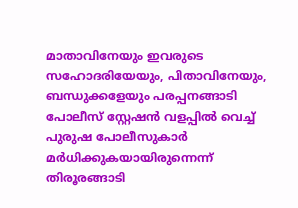മാതാവിനേയും ഇവരുടെ സഹോദരിയേയും, പിതാവിനേയും, ബന്ധുക്കളേയും പരപ്പനങ്ങാടി പോലീസ് സ്റ്റേഷൻ വളപ്പിൽ വെച്ച് പുരുഷ പോലീസുകാർ മർധിക്കുകയായിരുന്നെന്ന് തിരൂരങ്ങാടി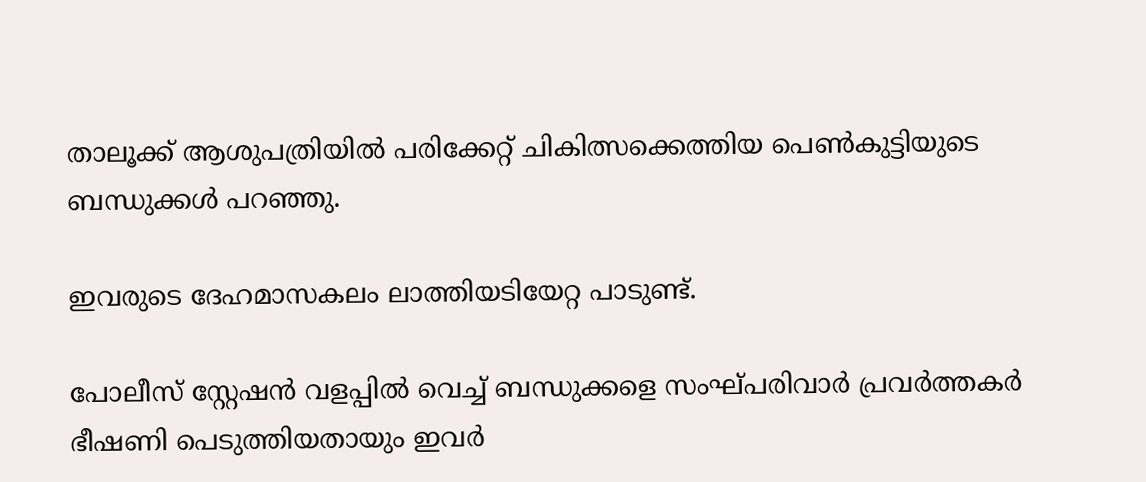താലൂക്ക് ആശുപത്രിയിൽ പരിക്കേറ്റ് ചികിത്സക്കെത്തിയ പെൺകുട്ടിയുടെ ബന്ധുക്കൾ പറഞ്ഞു.

ഇവരുടെ ദേഹമാസകലം ലാത്തിയടിയേറ്റ പാടുണ്ട്.

പോലീസ് സ്റ്റേഷൻ വളപ്പിൽ വെച്ച് ബന്ധുക്കളെ സംഘ്പരിവാർ പ്രവർത്തകർ ഭീഷണി പെടുത്തിയതായും ഇവർ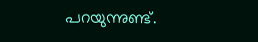പറയുന്നുണ്ട്.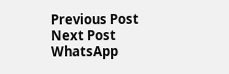Previous Post Next Post
WhatsApp